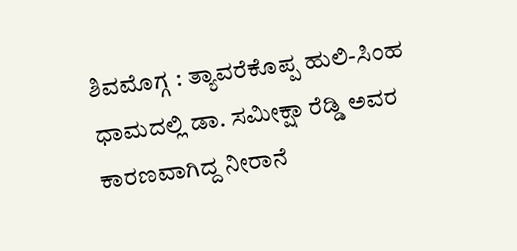ಶಿವಮೊಗ್ಗ : ತ್ಯಾವರೆಕೊಪ್ಪ ಹುಲಿ-ಸಿಂಹ ಧಾಮದಲ್ಲಿ ಡಾ. ಸಮೀಕ್ಷಾ ರೆಡ್ಡಿ ಅವರ ಕಾರಣವಾಗಿದ್ದ ನೀರಾನೆ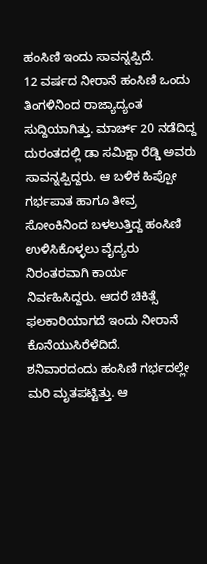ಹಂಸಿಣಿ ಇಂದು ಸಾವನ್ನಪ್ಪಿದೆ.
12 ವರ್ಷದ ನೀರಾನೆ ಹಂಸಿಣಿ ಒಂದು ತಿಂಗಳಿನಿಂದ ರಾಜ್ಯಾದ್ಯಂತ ಸುದ್ದಿಯಾಗಿತ್ತು. ಮಾರ್ಚ್ 20 ನಡೆದಿದ್ದ ದುರಂತದಲ್ಲಿ ಡಾ ಸಮಿಕ್ಷಾ ರೆಡ್ಡಿ ಅವರು ಸಾವನ್ನಪ್ಪಿದ್ದರು. ಆ ಬಳಿಕ ಹಿಪ್ಪೋ ಗರ್ಭಪಾತ ಹಾಗೂ ತೀವ್ರ ಸೋಂಕಿನಿಂದ ಬಳಲುತ್ತಿದ್ದ ಹಂಸಿಣಿ ಉಳಿಸಿಕೊಳ್ಳಲು ವೈದ್ಯರು ನಿರಂತರವಾಗಿ ಕಾರ್ಯ ನಿರ್ವಹಿಸಿದ್ದರು. ಆದರೆ ಚಿಕಿತ್ಸೆ ಫಲಕಾರಿಯಾಗದೆ ಇಂದು ನೀರಾನೆ ಕೊನೆಯುಸಿರೆಳೆದಿದೆ.
ಶನಿವಾರದಂದು ಹಂಸಿಣಿ ಗರ್ಭದಲ್ಲೇ ಮರಿ ಮೃತಪಟ್ಟಿತ್ತು. ಆ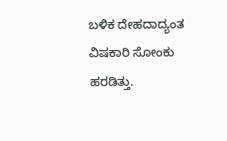ಬಳಿಕ ದೇಹದಾದ್ಯಂತ ವಿಷಕಾರಿ ಸೋಂಕು ಹರಡಿತ್ತು.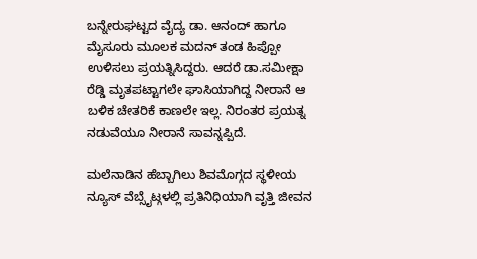ಬನ್ನೇರುಘಟ್ಟದ ವೈದ್ಯ ಡಾ. ಆನಂದ್ ಹಾಗೂ ಮೈಸೂರು ಮೂಲಕ ಮದನ್ ತಂಡ ಹಿಪ್ಪೋ ಉಳಿಸಲು ಪ್ರಯತ್ನಿಸಿದ್ದರು. ಆದರೆ ಡಾ.ಸಮೀಕ್ಷಾ ರೆಡ್ಡಿ ಮೃತಪಟ್ಟಾಗಲೇ ಘಾಸಿಯಾಗಿದ್ದ ನೀರಾನೆ ಆ ಬಳಿಕ ಚೇತರಿಕೆ ಕಾಣಲೇ ಇಲ್ಲ. ನಿರಂತರ ಪ್ರಯತ್ನ ನಡುವೆಯೂ ನೀರಾನೆ ಸಾವನ್ನಪ್ಪಿದೆ.

ಮಲೆನಾಡಿನ ಹೆಬ್ಬಾಗಿಲು ಶಿವಮೊಗ್ಗದ ಸ್ಥಳೀಯ ನ್ಯೂಸ್ ವೆಬ್ಸೈಟ್ಗಳಲ್ಲಿ ಪ್ರತಿನಿಧಿಯಾಗಿ ವೃತ್ತಿ ಜೀವನ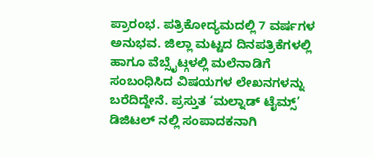ಪ್ರಾರಂಭ. ಪತ್ರಿಕೋದ್ಯಮದಲ್ಲಿ 7 ವರ್ಷಗಳ ಅನುಭವ. ಜಿಲ್ಲಾ ಮಟ್ಟದ ದಿನಪತ್ರಿಕೆಗಳಲ್ಲಿ ಹಾಗೂ ವೆಬ್ಸೈಟ್ಗಳಲ್ಲಿ ಮಲೆನಾಡಿಗೆ ಸಂಬಂಧಿಸಿದ ವಿಷಯಗಳ ಲೇಖನಗಳನ್ನು ಬರೆದಿದ್ದೇನೆ. ಪ್ರಸ್ತುತ ‘ಮಲ್ನಾಡ್ ಟೈಮ್ಸ್’ ಡಿಜಿಟಲ್ ನಲ್ಲಿ ಸಂಪಾದಕನಾಗಿ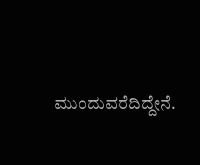ಮುಂದುವರೆದಿದ್ದೇನೆ.